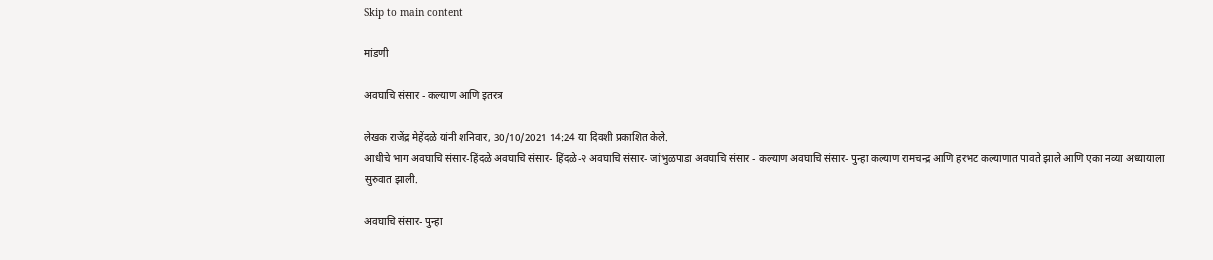Skip to main content

मांडणी

अवघाचि संसार - कल्याण आणि इतरत्र

लेखक राजेंद्र मेहेंदळे यांनी शनिवार, 30/10/2021 14:24 या दिवशी प्रकाशित केले.
आधीचे भाग अवघाचि संसार-हिंदळे अवघाचि संसार- हिंदळे-२ अवघाचि संसार- जांभुळपाडा अवघाचि संसार - कल्याण अवघाचि संसार- पुन्हा कल्याण रामचन्द्र आणि हरभट कल्याणात पावते झाले आणि एका नव्या अध्यायाला सुरुवात झाली.

अवघाचि संसार- पुन्हा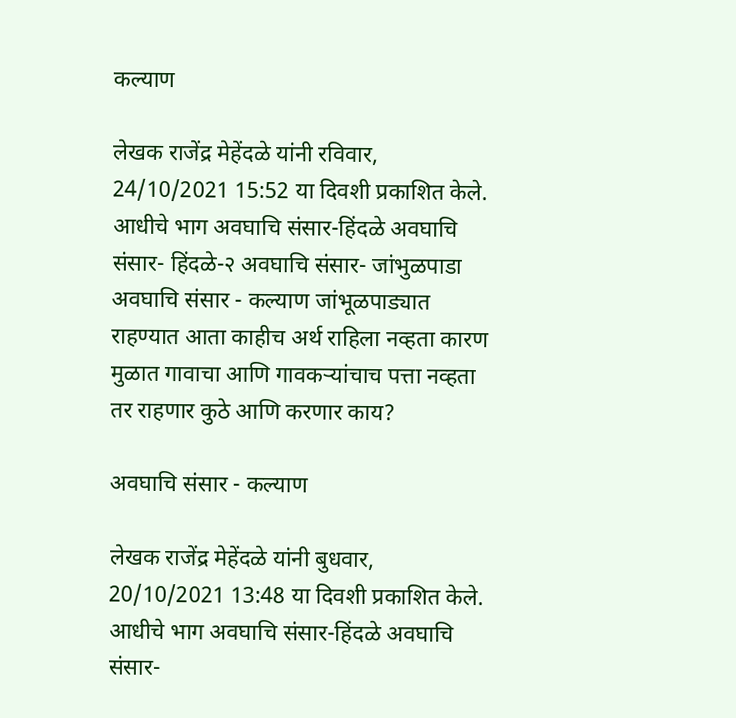कल्याण

लेखक राजेंद्र मेहेंदळे यांनी रविवार, 24/10/2021 15:52 या दिवशी प्रकाशित केले.
आधीचे भाग अवघाचि संसार-हिंदळे अवघाचि संसार- हिंदळे-२ अवघाचि संसार- जांभुळपाडा अवघाचि संसार - कल्याण जांभूळपाड्यात राहण्यात आता काहीच अर्थ राहिला नव्हता कारण मुळात गावाचा आणि गावकऱ्यांचाच पत्ता नव्हता तर राहणार कुठे आणि करणार काय?

अवघाचि संसार - कल्याण

लेखक राजेंद्र मेहेंदळे यांनी बुधवार, 20/10/2021 13:48 या दिवशी प्रकाशित केले.
आधीचे भाग अवघाचि संसार-हिंदळे अवघाचि संसार-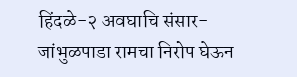हिंदळे-२ अवघाचि संसार- जांभुळपाडा रामचा निरोप घेऊन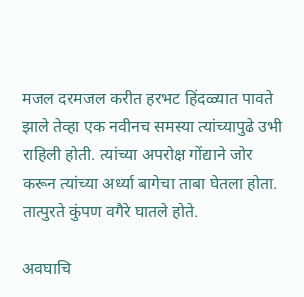मजल दरमजल करीत हरभट हिंदळ्यात पावते झाले तेव्हा एक नवीनच समस्या त्यांच्यापुढे उभी राहिली होती. त्यांच्या अपरोक्ष गोंद्याने जोर करून त्यांच्या अर्ध्या बागेचा ताबा घेतला होता. तात्पुरते कुंपण वगैरे घातले होते.

अवघाचि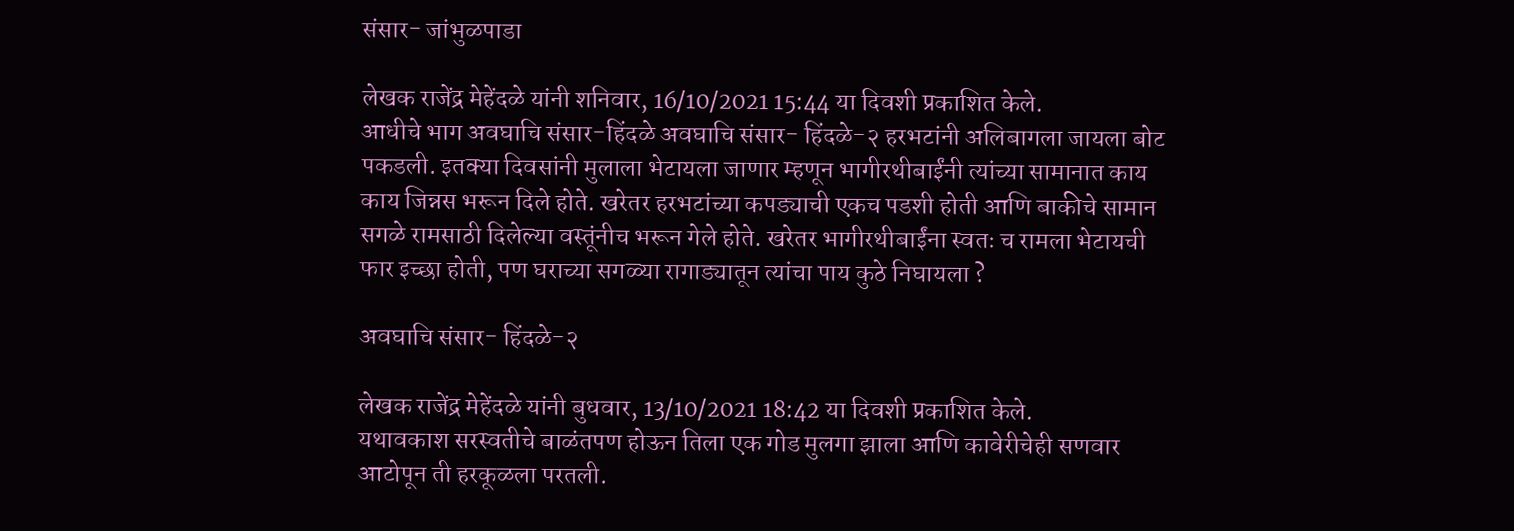संसार- जांभुळपाडा

लेखक राजेंद्र मेहेंदळे यांनी शनिवार, 16/10/2021 15:44 या दिवशी प्रकाशित केले.
आधीचे भाग अवघाचि संसार-हिंदळे अवघाचि संसार- हिंदळे-२ हरभटांनी अलिबागला जायला बोट पकडली. इतक्या दिवसांनी मुलाला भेटायला जाणार म्हणून भागीरथीबाईंनी त्यांच्या सामानात काय काय जिन्नस भरून दिले होते. खरेतर हरभटांच्या कपड्याची एकच पडशी होती आणि बाकीचे सामान सगळे रामसाठी दिलेल्या वस्तूंनीच भरून गेले होते. खरेतर भागीरथीबाईंना स्वतः च रामला भेटायची फार इच्छा होती, पण घराच्या सगळ्या रागाड्यातून त्यांचा पाय कुठे निघायला ?

अवघाचि संसार- हिंदळे-२

लेखक राजेंद्र मेहेंदळे यांनी बुधवार, 13/10/2021 18:42 या दिवशी प्रकाशित केले.
यथावकाश सरस्वतीचे बाळंतपण होऊन तिला एक गोड मुलगा झाला आणि कावेरीचेही सणवार आटोपून ती हरकूळला परतली.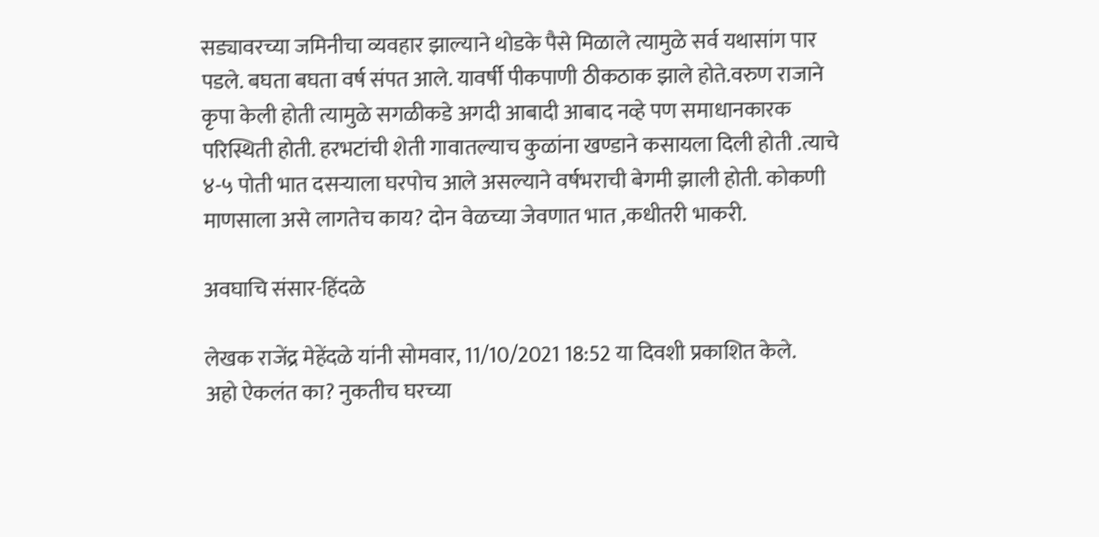सड्यावरच्या जमिनीचा व्यवहार झाल्याने थोडके पैसे मिळाले त्यामुळे सर्व यथासांग पार पडले. बघता बघता वर्ष संपत आले. यावर्षी पीकपाणी ठीकठाक झाले होते.वरुण राजाने कृपा केली होती त्यामुळे सगळीकडे अगदी आबादी आबाद नव्हे पण समाधानकारक परिस्थिती होती. हरभटांची शेती गावातल्याच कुळांना खण्डाने कसायला दिली होती .त्याचे ४-५ पोती भात दसऱ्याला घरपोच आले असल्याने वर्षभराची बेगमी झाली होती. कोकणी माणसाला असे लागतेच काय? दोन वेळच्या जेवणात भात ,कधीतरी भाकरी.

अवघाचि संसार-हिंदळे

लेखक राजेंद्र मेहेंदळे यांनी सोमवार, 11/10/2021 18:52 या दिवशी प्रकाशित केले.
अहो ऐकलंत का? नुकतीच घरच्या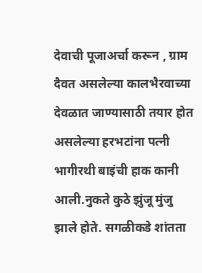देवाची पूजाअर्चा करून , ग्राम दैवत असलेल्या कालभैरवाच्या देवळात जाण्यासाठी तयार होत असलेल्या हरभटांना पत्नी भागीरथी बाइंची हाक कानी आली.नुकते कुठे झुंजू मुंजु झाले होते. सगळीकडे शांतता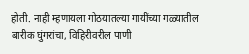होती. नाही म्हणायला गोठयातल्या गायींच्या गळ्यातील बारीक घुंगरांचा, विहिरीवरील पाणी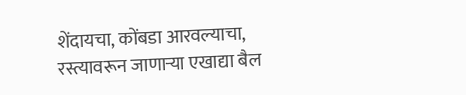शेंदायचा, कोंबडा आरवल्याचा, रस्त्यावरून जाणाऱ्या एखाद्या बैल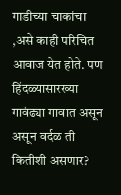गाडीच्या चाकांचा ,असे काही परिचित आवाज येत होते. पण हिंदळ्यासारख्या गावंढ्या गावात असून असून वर्दळ ती कितीशी असणार?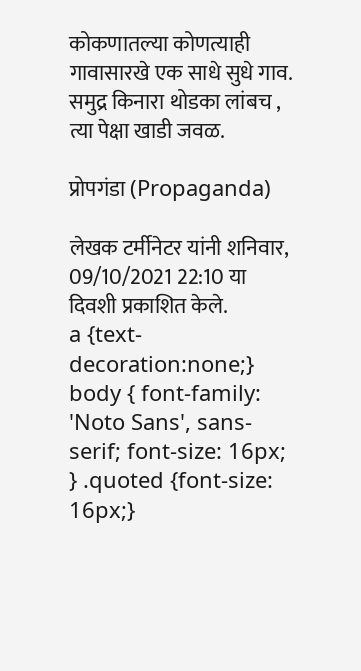कोकणातल्या कोणत्याही गावासारखे एक साधे सुधे गाव. समुद्र किनारा थोडका लांबच , त्या पेक्षा खाडी जवळ.

प्रोपगंडा (Propaganda)

लेखक टर्मीनेटर यांनी शनिवार, 09/10/2021 22:10 या दिवशी प्रकाशित केले.
a {text-decoration:none;} body { font-family: 'Noto Sans', sans-serif; font-size: 16px; } .quoted {font-size: 16px;}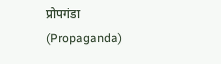प्रोपगंडा (Propaganda)